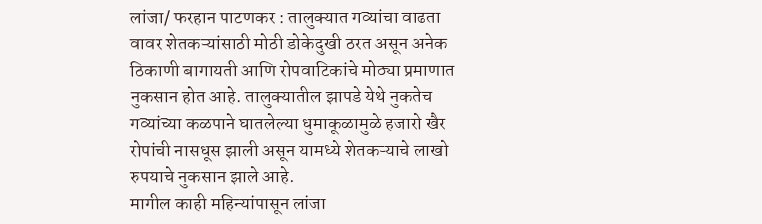लांजा/ फरहान पाटणकर : तालुक्यात गव्यांचा वाढता वावर शेतकऱ्यांसाठी मोठी डोकेदुखी ठरत असून अनेक ठिकाणी बागायती आणि रोपवाटिकांचे मोठ्या प्रमाणात नुकसान होत आहे. तालुक्यातील झापडे येथे नुकतेच गव्यांच्या कळपाने घातलेल्या धुमाकूळामुळे हजारो खैर रोपांची नासधूस झाली असून यामध्ये शेतकऱ्याचे लाखो रुपयाचे नुकसान झाले आहे.
मागील काही महिन्यांपासून लांजा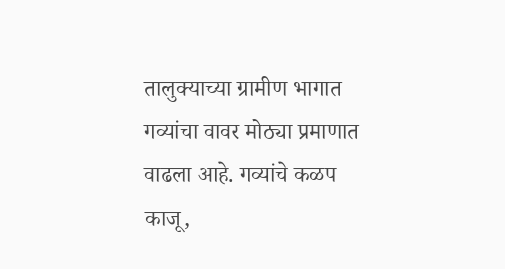तालुक्याच्या ग्रामीण भागात गव्यांचा वावर मोठ्या प्रमाणात वाढला आहे. गव्यांचे कळप काजू,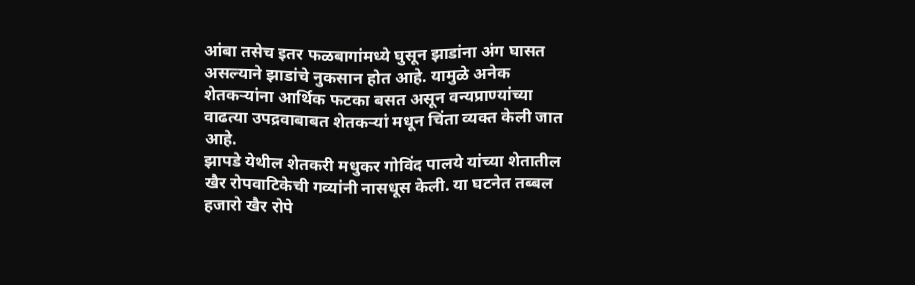आंबा तसेच इतर फळबागांमध्ये घुसून झाडांना अंग घासत असल्याने झाडांचे नुकसान होत आहे. यामुळे अनेक शेतकऱ्यांना आर्थिक फटका बसत असून वन्यप्राण्यांच्या वाढत्या उपद्रवाबाबत शेतकऱ्यां मधून चिंता व्यक्त केली जात आहे.
झापडे येथील शेतकरी मधुकर गोविंद पालये यांच्या शेतातील खैर रोपवाटिकेची गव्यांनी नासधूस केली. या घटनेत तब्बल हजारो खैर रोपे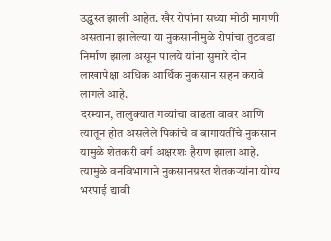उद्ध्वस्त झाली आहेत. खैर रोपांना सध्या मोठी मागणी असताना झालेल्या या नुकसानीमुळे रोपांचा तुटवडा निर्माण झाला असून पालये यांना सुमारे दोन लाखापेक्षा अधिक आर्थिक नुकसान सहन करावे लागले आहे.
दरम्यान, तालुक्यात गव्यांचा वाढता वावर आणि त्यातून होत असलेले पिकांचे व बागायतींचे नुकसान यामुळे शेतकरी वर्ग अक्षरशः हैराण झाला आहे. त्यामुळे वनविभागाने नुकसानग्रस्त शेतकऱ्यांना योग्य भरपाई द्यावी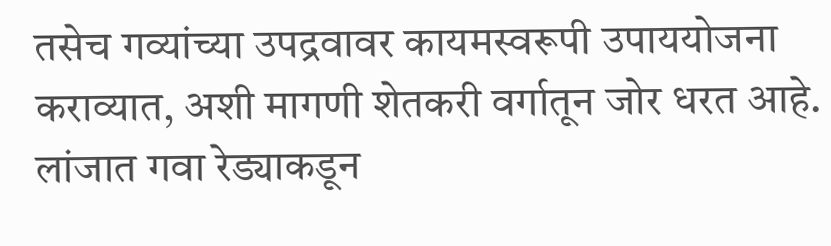तसेच गव्यांच्या उपद्रवावर कायमस्वरूपी उपाययोजना कराव्यात, अशी मागणी शेतकरी वर्गातून जोर धरत आहे.
लांजात गवा रेड्याकडून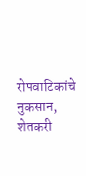रोपवाटिकांचे नुकसान, शेतकरी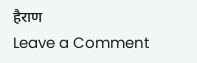हैराण
Leave a Comment